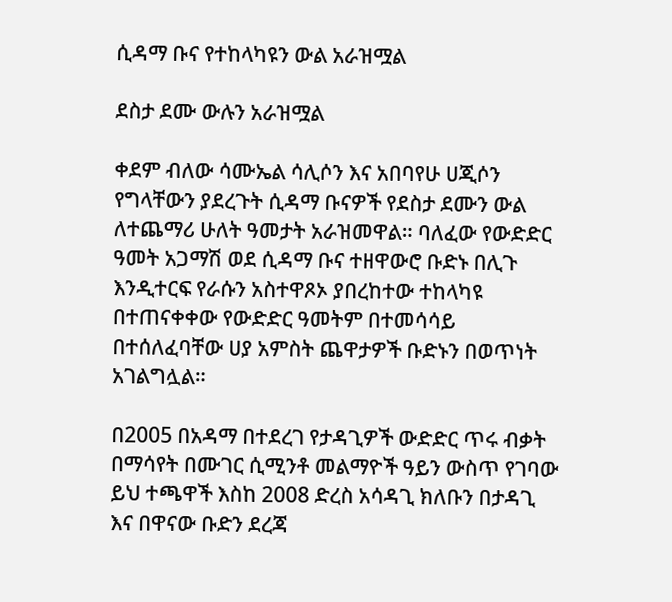ሲዳማ ቡና የተከላካዩን ውል አራዝሟል

ደስታ ደሙ ውሉን አራዝሟል

ቀደም ብለው ሳሙኤል ሳሊሶን እና አበባየሁ ሀጂሶን የግላቸውን ያደረጉት ሲዳማ ቡናዎች የደስታ ደሙን ውል ለተጨማሪ ሁለት ዓመታት አራዝመዋል። ባለፈው የውድድር ዓመት አጋማሽ ወደ ሲዳማ ቡና ተዘዋውሮ ቡድኑ በሊጉ እንዲተርፍ የራሱን አስተዋጾኦ ያበረከተው ተከላካዩ በተጠናቀቀው የውድድር ዓመትም በተመሳሳይ በተሰለፈባቸው ሀያ አምስት ጨዋታዎች ቡድኑን በወጥነት አገልግሏል።

በ2005 በአዳማ በተደረገ የታዳጊዎች ውድድር ጥሩ ብቃት በማሳየት በሙገር ሲሚንቶ መልማዮች ዓይን ውስጥ የገባው ይህ ተጫዋች እስከ 2008 ድረስ አሳዳጊ ክለቡን በታዳጊ እና በዋናው ቡድን ደረጃ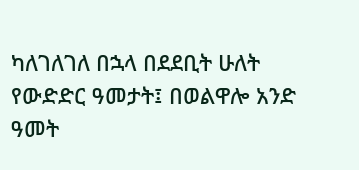ካለገለገለ በኋላ በደደቢት ሁለት የውድድር ዓመታት፤ በወልዋሎ አንድ ዓመት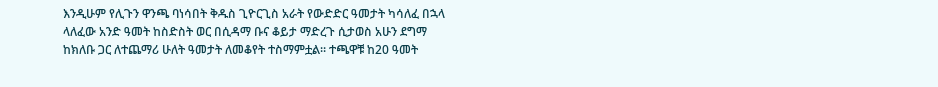እንዲሁም የሊጉን ዋንጫ ባነሳበት ቅዱስ ጊዮርጊስ አራት የውድድር ዓመታት ካሳለፈ በኋላ ላለፈው አንድ ዓመት ከስድስት ወር በሲዳማ ቡና ቆይታ ማድረጉ ሲታወስ አሁን ደግማ ከክለቡ ጋር ለተጨማሪ ሁለት ዓመታት ለመቆየት ተስማምቷል። ተጫዋቹ ከ20 ዓመት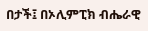በታች፤ በኦሊምፒክ ብሔራዊ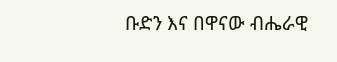ቡድን እና በዋናው ብሔራዊ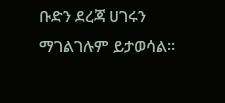ቡድን ደረጃ ሀገሩን ማገልገሉም ይታወሳል።